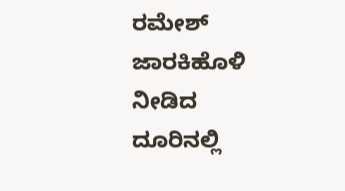ರಮೇಶ್ ಜಾರಕಿಹೊಳಿ ನೀಡಿದ ದೂರಿನಲ್ಲಿ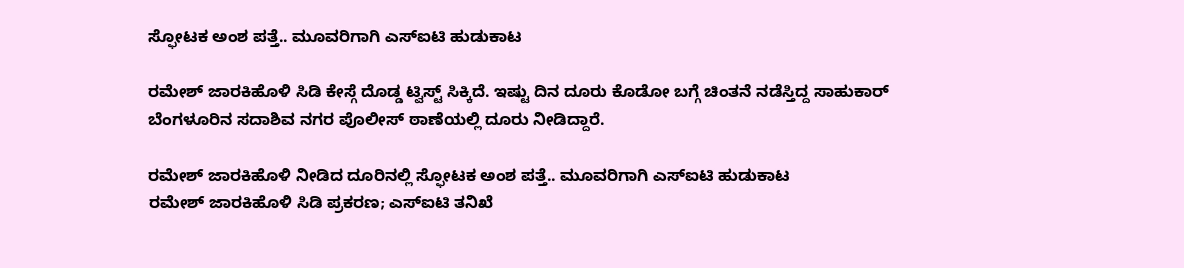ಸ್ಫೋಟಕ ಅಂಶ ಪತ್ತೆ.. ಮೂವರಿಗಾಗಿ ಎಸ್ಐಟಿ ಹುಡುಕಾಟ

ರಮೇಶ್ ಜಾರಕಿಹೊಳಿ ಸಿಡಿ ಕೇಸ್ಗೆ ದೊಡ್ಡ ಟ್ವಿಸ್ಟ್ ಸಿಕ್ಕಿದೆ. ಇಷ್ಟು ದಿನ ದೂರು ಕೊಡೋ ಬಗ್ಗೆ ಚಿಂತನೆ ನಡೆಸ್ತಿದ್ದ ಸಾಹುಕಾರ್ ಬೆಂಗಳೂರಿನ ಸದಾಶಿವ ನಗರ ಪೊಲೀಸ್ ಠಾಣೆಯಲ್ಲಿ ದೂರು ನೀಡಿದ್ದಾರೆ.

ರಮೇಶ್ ಜಾರಕಿಹೊಳಿ ನೀಡಿದ ದೂರಿನಲ್ಲಿ ಸ್ಫೋಟಕ ಅಂಶ ಪತ್ತೆ.. ಮೂವರಿಗಾಗಿ ಎಸ್ಐಟಿ ಹುಡುಕಾಟ
ರಮೇಶ್ ಜಾರಕಿಹೊಳಿ ಸಿಡಿ ಪ್ರಕರಣ; ಎಸ್ಐಟಿ ತನಿಖೆ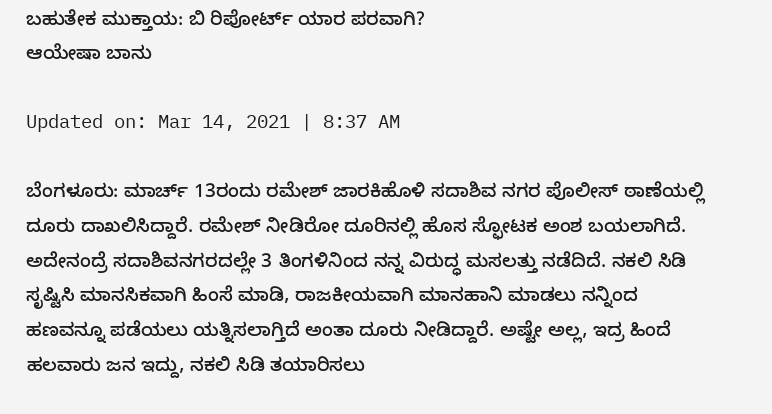ಬಹುತೇಕ ಮುಕ್ತಾಯ: ಬಿ ರಿಪೋರ್ಟ್ ಯಾರ ಪರವಾಗಿ?
ಆಯೇಷಾ ಬಾನು

Updated on: Mar 14, 2021 | 8:37 AM

ಬೆಂಗಳೂರು: ಮಾರ್ಚ್ 13ರಂದು ರಮೇಶ್ ಜಾರಕಿಹೊಳಿ ಸದಾಶಿವ ನಗರ ಪೊಲೀಸ್ ಠಾಣೆಯಲ್ಲಿ ದೂರು ದಾಖಲಿಸಿದ್ದಾರೆ. ರಮೇಶ್ ನೀಡಿರೋ ದೂರಿನಲ್ಲಿ ಹೊಸ ಸ್ಫೋಟಕ ಅಂಶ ಬಯಲಾಗಿದೆ. ಅದೇನಂದ್ರೆ ಸದಾಶಿವನಗರದಲ್ಲೇ 3 ತಿಂಗಳಿನಿಂದ ನನ್ನ ವಿರುದ್ಧ ಮಸಲತ್ತು ನಡೆದಿದೆ. ನಕಲಿ ಸಿಡಿ ಸೃಷ್ಟಿಸಿ ಮಾನಸಿಕವಾಗಿ ಹಿಂಸೆ ಮಾಡಿ, ರಾಜಕೀಯವಾಗಿ ಮಾನಹಾನಿ ಮಾಡಲು ನನ್ನಿಂದ ಹಣವನ್ನೂ ಪಡೆಯಲು ಯತ್ನಿಸಲಾಗ್ತಿದೆ ಅಂತಾ ದೂರು ನೀಡಿದ್ದಾರೆ. ಅಷ್ಟೇ ಅಲ್ಲ, ಇದ್ರ ಹಿಂದೆ ಹಲವಾರು ಜನ ಇದ್ದು, ನಕಲಿ ಸಿಡಿ ತಯಾರಿಸಲು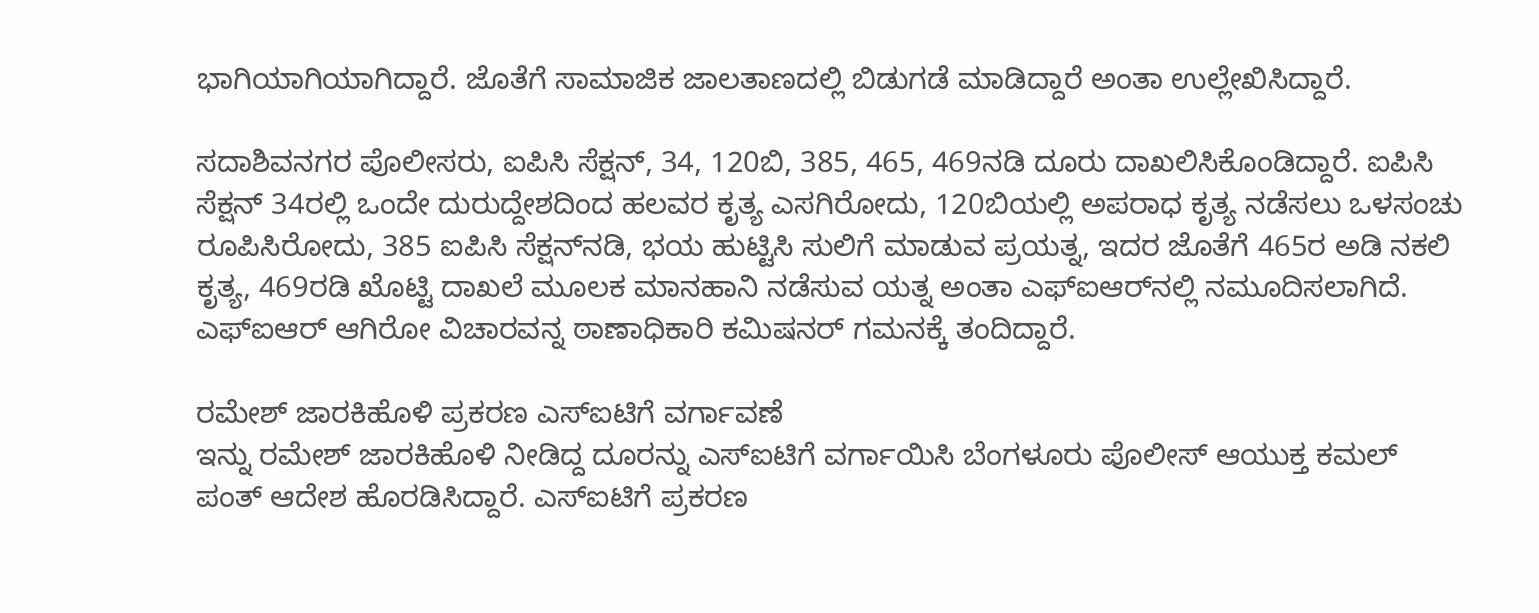ಭಾಗಿಯಾಗಿಯಾಗಿದ್ದಾರೆ. ಜೊತೆಗೆ ಸಾಮಾಜಿಕ ಜಾಲತಾಣದಲ್ಲಿ ಬಿಡುಗಡೆ ಮಾಡಿದ್ದಾರೆ ಅಂತಾ ಉಲ್ಲೇಖಿಸಿದ್ದಾರೆ.

ಸದಾಶಿವನಗರ ಪೊಲೀಸರು, ಐಪಿಸಿ ಸೆಕ್ಷನ್, 34, 120ಬಿ, 385, 465, 469ನಡಿ ದೂರು ದಾಖಲಿಸಿಕೊಂಡಿದ್ದಾರೆ. ಐಪಿಸಿ ಸೆಕ್ಷನ್ 34ರಲ್ಲಿ ಒಂದೇ ದುರುದ್ದೇಶದಿಂದ ಹಲವರ ಕೃತ್ಯ ಎಸಗಿರೋದು, 120ಬಿಯಲ್ಲಿ ಅಪರಾಧ ಕೃತ್ಯ ನಡೆಸಲು ಒಳಸಂಚು ರೂಪಿಸಿರೋದು, 385 ಐಪಿಸಿ ಸೆಕ್ಷನ್‌ನಡಿ, ಭಯ ಹುಟ್ಟಿಸಿ ಸುಲಿಗೆ ಮಾಡುವ ಪ್ರಯತ್ನ, ಇದರ ಜೊತೆಗೆ 465ರ ಅಡಿ ನಕಲಿ ಕೃತ್ಯ, 469ರಡಿ ಖೊಟ್ಟಿ ದಾಖಲೆ ಮೂಲಕ ಮಾನಹಾನಿ ನಡೆಸುವ ಯತ್ನ ಅಂತಾ ಎಫ್‌ಐಆರ್‌ನಲ್ಲಿ ನಮೂದಿಸಲಾಗಿದೆ. ಎಫ್ಐಆರ್ ಆಗಿರೋ ವಿಚಾರವನ್ನ ಠಾಣಾಧಿಕಾರಿ ಕಮಿಷನರ್ ಗಮನಕ್ಕೆ ತಂದಿದ್ದಾರೆ.

ರಮೇಶ್ ಜಾರಕಿಹೊಳಿ ಪ್ರಕರಣ ಎಸ್ಐಟಿಗೆ ವರ್ಗಾವಣೆ
ಇನ್ನು ರಮೇಶ್ ಜಾರಕಿಹೊಳಿ ನೀಡಿದ್ದ ದೂರನ್ನು ಎಸ್ಐಟಿಗೆ ವರ್ಗಾಯಿಸಿ ಬೆಂಗಳೂರು ಪೊಲೀಸ್ ಆಯುಕ್ತ ಕಮಲ್ ಪಂತ್ ಆದೇಶ ಹೊರಡಿಸಿದ್ದಾರೆ. ಎಸ್ಐಟಿಗೆ ಪ್ರಕರಣ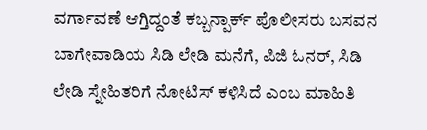ವರ್ಗಾವಣೆ ಆಗ್ತಿದ್ದಂತೆ ಕಬ್ಬನ್ಪಾರ್ಕ್ ಪೊಲೀಸರು ಬಸವನ ಬಾಗೇವಾಡಿಯ ಸಿಡಿ ಲೇಡಿ ಮನೆಗೆ, ಪಿಜಿ ಓನರ್, ಸಿಡಿ ಲೇಡಿ ಸ್ನೇಹಿತರಿಗೆ ನೋಟಿಸ್ ಕಳಿಸಿದೆ ಎಂಬ ಮಾಹಿತಿ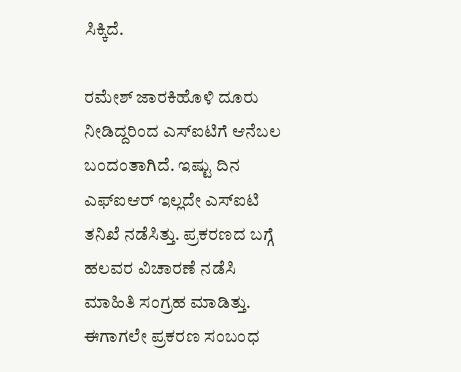ಸಿಕ್ಕಿದೆ.

ರಮೇಶ್ ಜಾರಕಿಹೊಳಿ ದೂರು ನೀಡಿದ್ದರಿಂದ ಎಸ್ಐಟಿಗೆ ಆನೆಬಲ ಬಂದಂತಾಗಿದೆ. ಇಷ್ಟು ದಿನ ಎಫ್ಐಆರ್ ಇಲ್ಲದೇ ಎಸ್ಐಟಿ ತನಿಖೆ ನಡೆಸಿತ್ತು. ಪ್ರಕರಣದ ಬಗ್ಗೆ ಹಲವರ ವಿಚಾರಣೆ ನಡೆಸಿ ಮಾಹಿತಿ ಸಂಗ್ರಹ ಮಾಡಿತ್ತು. ಈಗಾಗಲೇ ಪ್ರಕರಣ ಸಂಬಂಧ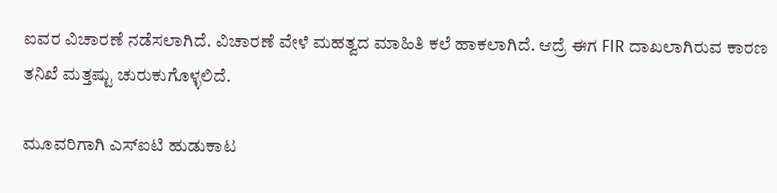ಐವರ ವಿಚಾರಣೆ ನಡೆಸಲಾಗಿದೆ. ವಿಚಾರಣೆ ವೇಳೆ ಮಹತ್ವದ ಮಾಹಿತಿ ಕಲೆ ಹಾಕಲಾಗಿದೆ. ಆದ್ರೆ ಈಗ FIR ದಾಖಲಾಗಿರುವ ಕಾರಣ ತನಿಖೆ ಮತ್ತಷ್ಟು ಚುರುಕುಗೊಳ್ಳಲಿದೆ.

ಮೂವರಿಗಾಗಿ ಎಸ್ಐಟಿ ಹುಡುಕಾಟ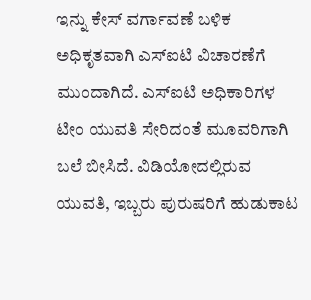ಇನ್ನು ಕೇಸ್ ವರ್ಗಾವಣೆ ಬಳಿಕ ಅಧಿಕೃತವಾಗಿ ಎಸ್ಐಟಿ ವಿಚಾರಣೆಗೆ ಮುಂದಾಗಿದೆ. ಎಸ್ಐಟಿ ಅಧಿಕಾರಿಗಳ ಟೀಂ ಯುವತಿ ಸೇರಿದಂತೆ ಮೂವರಿಗಾಗಿ ಬಲೆ ಬೀಸಿದೆ. ವಿಡಿಯೋದಲ್ಲಿರುವ ಯುವತಿ, ಇಬ್ಬರು ಪುರುಷರಿಗೆ ಹುಡುಕಾಟ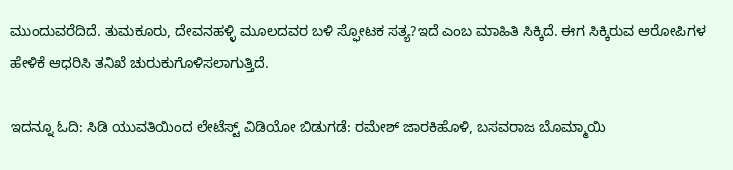ಮುಂದುವರೆದಿದೆ. ತುಮಕೂರು, ದೇವನಹಳ್ಳಿ ಮೂಲದವರ ಬಳಿ ಸ್ಫೋಟಕ ಸತ್ಯ?ಇದೆ ಎಂಬ ಮಾಹಿತಿ ಸಿಕ್ಕಿದೆ. ಈಗ ಸಿಕ್ಕಿರುವ ಆರೋಪಿಗಳ ಹೇಳಿಕೆ ಆಧರಿಸಿ ತನಿಖೆ ಚುರುಕುಗೊಳಿಸಲಾಗುತ್ತಿದೆ.

ಇದನ್ನೂ ಓದಿ: ಸಿಡಿ ಯುವತಿಯಿಂದ ಲೇಟೆಸ್ಟ್ ವಿಡಿಯೋ ಬಿಡುಗಡೆ: ರಮೇಶ್ ಜಾರಕಿಹೊಳಿ, ಬಸವರಾಜ ಬೊಮ್ಮಾಯಿ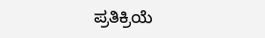ಪ್ರತಿಕ್ರಿಯೆ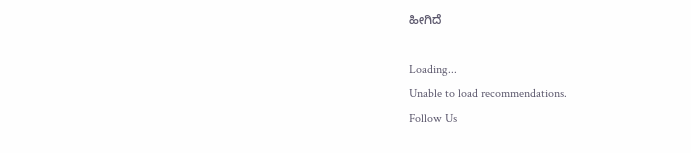ಹೀಗಿದೆ

Loading...
Unable to load recommendations.
Follow Us